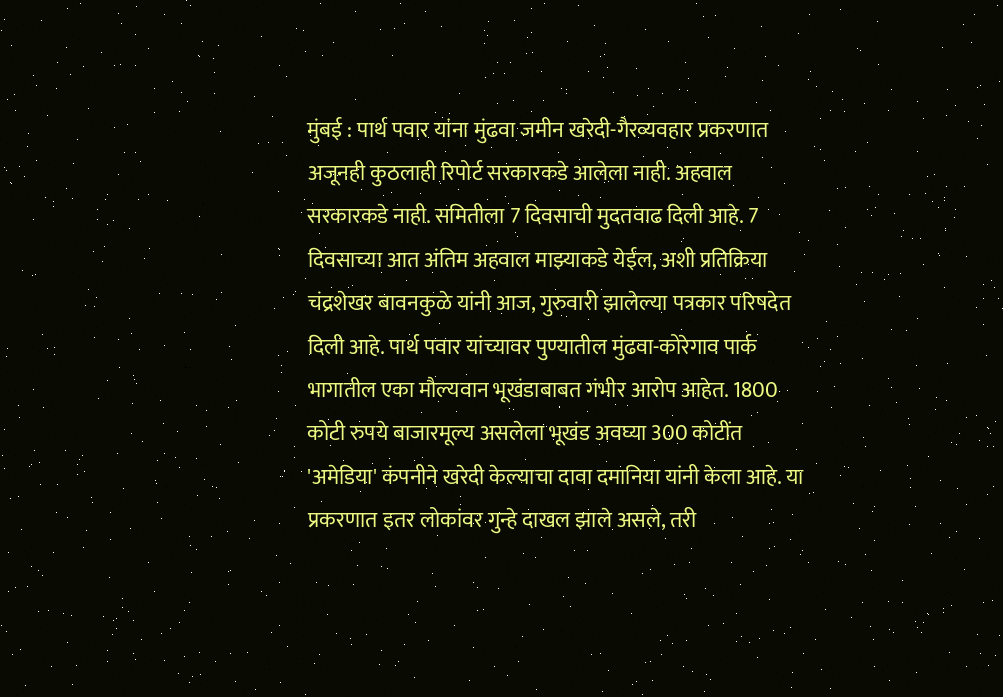मुंबई : पार्थ पवार यांना मुंढवा जमीन खरेदी-गैरव्यवहार प्रकरणात अजूनही कुठलाही रिपोर्ट सरकारकडे आलेला नाही. अहवाल सरकारकडे नाही. समितीला 7 दिवसाची मुदतवाढ दिली आहे. 7 दिवसाच्या आत अंतिम अहवाल माझ्याकडे येईल, अशी प्रतिक्रिया चंद्रशेखर बावनकुळे यांनी आज, गुरुवारी झालेल्या पत्रकार परिषदेत दिली आहे. पार्थ पवार यांच्यावर पुण्यातील मुंढवा-कोरेगाव पार्क भागातील एका मौल्यवान भूखंडाबाबत गंभीर आरोप आहेत. 1800 कोटी रुपये बाजारमूल्य असलेला भूखंड अवघ्या 300 कोटींत 'अमेडिया' कंपनीने खरेदी केल्याचा दावा दमानिया यांनी केला आहे. या प्रकरणात इतर लोकांवर गुन्हे दाखल झाले असले, तरी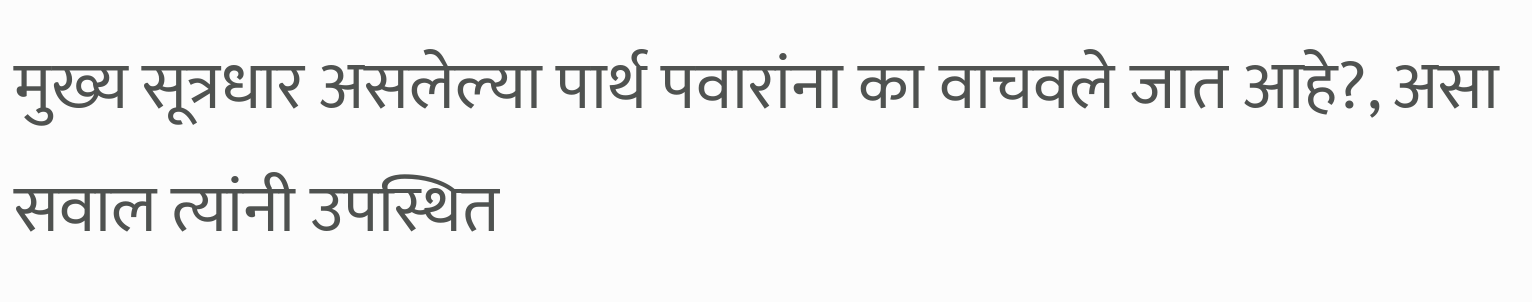मुख्य सूत्रधार असलेल्या पार्थ पवारांना का वाचवले जात आहे?, असा सवाल त्यांनी उपस्थित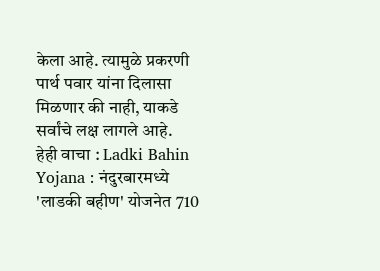केला आहे. त्यामुळे प्रकरणी पार्थ पवार यांना दिलासा मिळणार की नाही, याकडे सर्वांचे लक्ष लागले आहे.
हेही वाचा : Ladki Bahin Yojana : नंदुरबारमध्ये 'लाडकी बहीण' योजनेत 710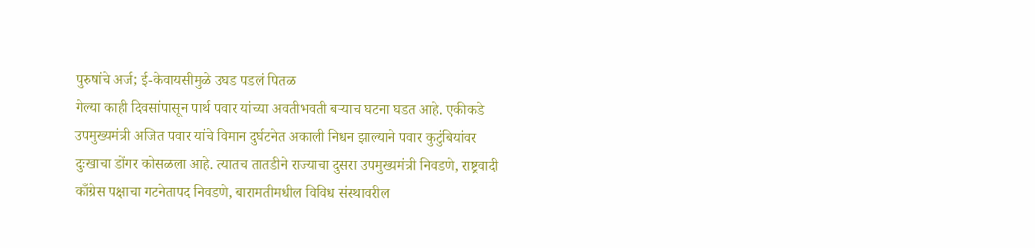पुरुषांचे अर्ज; ई-केवायसीमुळे उघड पडलं पितळ
गेल्या काही दिवसांपासून पार्थ पवार यांच्या अवतीभवती बऱ्याच घटना घडत आहे. एकीकडे उपमुख्यमंत्री अजित पवार यांचे विमान दुर्घटनेत अकाली निधन झाल्याने पवार कुटुंबियांवर दुःखाचा डोंगर कोसळला आहे. त्यातच तातडीने राज्याचा दुसरा उपमुख्यमंत्री निवडणे, राष्ट्रवादी काँग्रेस पक्षाचा गटनेतापद निवडणे, बारामतीमधील विविध संस्थावरील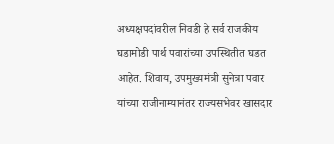अध्यक्षपदांवरील निवडी हे सर्व राजकीय घडामोडी पार्थ पवारांच्या उपस्थितीत घडत आहेत. शिवाय, उपमुख्यमंत्री सुनेत्रा पवार यांच्या राजीनाम्यानंतर राज्यसभेवर खासदार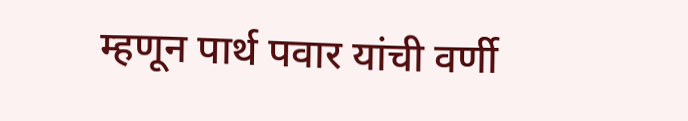म्हणून पार्थ पवार यांची वर्णी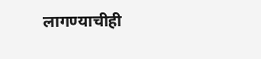लागण्याचीही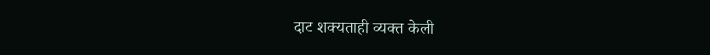दाट शक्यताही व्यक्त केली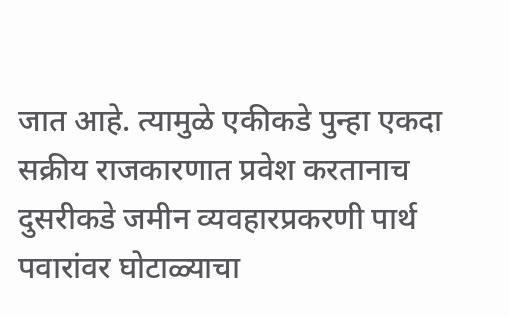जात आहे. त्यामुळे एकीकडे पुन्हा एकदा सक्रीय राजकारणात प्रवेश करतानाच दुसरीकडे जमीन व्यवहारप्रकरणी पार्थ पवारांवर घोटाळ्याचा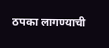ठपका लागण्याची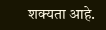शक्यता आहे.